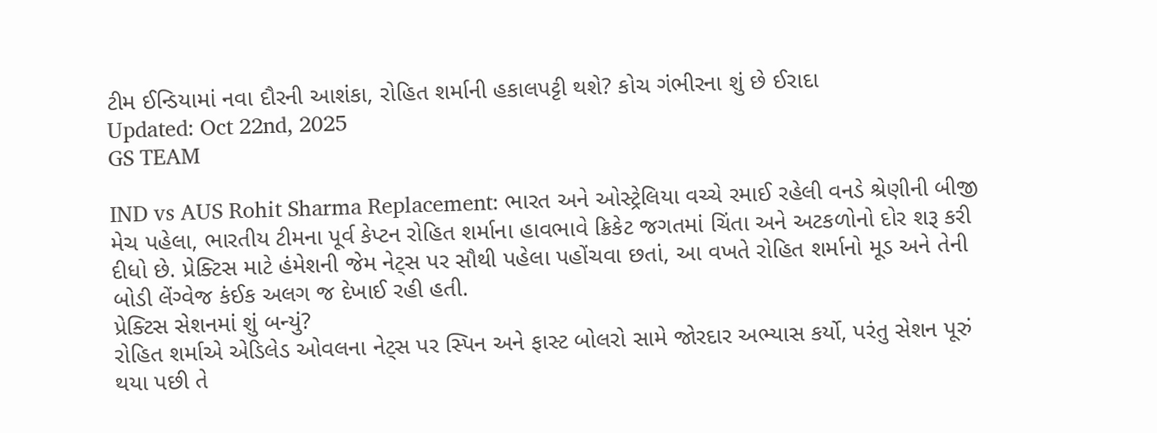ટીમ ઈન્ડિયામાં નવા દૌરની આશંકા, રોહિત શર્માની હકાલપટ્ટી થશે? કોચ ગંભીરના શું છે ઈરાદા
Updated: Oct 22nd, 2025
GS TEAM

IND vs AUS Rohit Sharma Replacement: ભારત અને ઓસ્ટ્રેલિયા વચ્ચે રમાઈ રહેલી વનડે શ્રેણીની બીજી મેચ પહેલા, ભારતીય ટીમના પૂર્વ કેપ્ટન રોહિત શર્માના હાવભાવે ક્રિકેટ જગતમાં ચિંતા અને અટકળોનો દોર શરૂ કરી દીધો છે. પ્રેક્ટિસ માટે હંમેશની જેમ નેટ્સ પર સૌથી પહેલા પહોંચવા છતાં, આ વખતે રોહિત શર્માનો મૂડ અને તેની બોડી લેંગ્વેજ કંઈક અલગ જ દેખાઈ રહી હતી.
પ્રેક્ટિસ સેશનમાં શું બન્યું?
રોહિત શર્માએ એડિલેડ ઓવલના નેટ્સ પર સ્પિન અને ફાસ્ટ બોલરો સામે જોરદાર અભ્યાસ કર્યો, પરંતુ સેશન પૂરું થયા પછી તે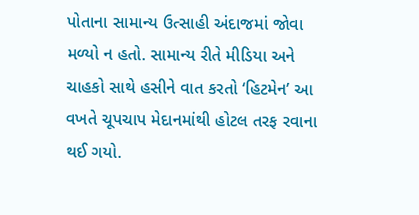પોતાના સામાન્ય ઉત્સાહી અંદાજમાં જોવા મળ્યો ન હતો. સામાન્ય રીતે મીડિયા અને ચાહકો સાથે હસીને વાત કરતો ‘હિટમેન’ આ વખતે ચૂપચાપ મેદાનમાંથી હોટલ તરફ રવાના થઈ ગયો.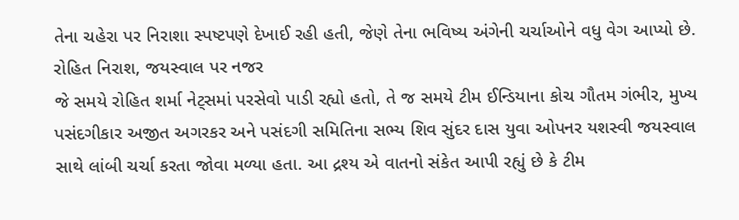તેના ચહેરા પર નિરાશા સ્પષ્ટપણે દેખાઈ રહી હતી, જેણે તેના ભવિષ્ય અંગેની ચર્ચાઓને વધુ વેગ આપ્યો છે.
રોહિત નિરાશ, જયસ્વાલ પર નજર
જે સમયે રોહિત શર્મા નેટ્સમાં પરસેવો પાડી રહ્યો હતો, તે જ સમયે ટીમ ઈન્ડિયાના કોચ ગૌતમ ગંભીર, મુખ્ય પસંદગીકાર અજીત અગરકર અને પસંદગી સમિતિના સભ્ય શિવ સુંદર દાસ યુવા ઓપનર યશસ્વી જયસ્વાલ સાથે લાંબી ચર્ચા કરતા જોવા મળ્યા હતા. આ દ્રશ્ય એ વાતનો સંકેત આપી રહ્યું છે કે ટીમ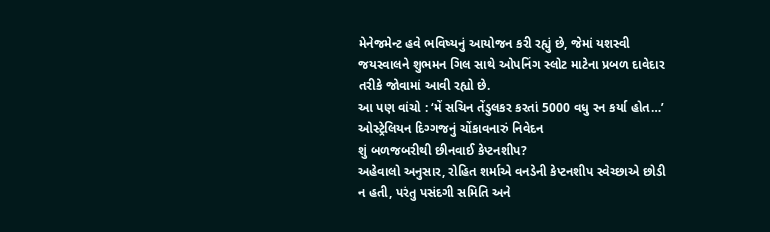મેનેજમેન્ટ હવે ભવિષ્યનું આયોજન કરી રહ્યું છે, જેમાં યશસ્વી જયસ્વાલને શુભમન ગિલ સાથે ઓપનિંગ સ્લોટ માટેના પ્રબળ દાવેદાર તરીકે જોવામાં આવી રહ્યો છે.
આ પણ વાંચો : ‘મેં સચિન તેંડુલકર કરતાં 5000 વધુ રન કર્યા હોત…’ ઓસ્ટ્રેલિયન દિગ્ગજનું ચોંકાવનારું નિવેદન
શું બળજબરીથી છીનવાઈ કેપ્ટનશીપ?
અહેવાલો અનુસાર, રોહિત શર્માએ વનડેની કેપ્ટનશીપ સ્વેચ્છાએ છોડી ન હતી, પરંતુ પસંદગી સમિતિ અને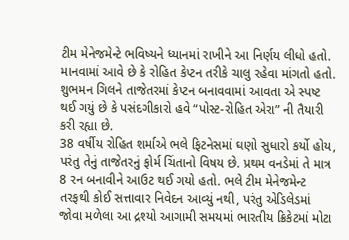ટીમ મેનેજમેન્ટે ભવિષ્યને ધ્યાનમાં રાખીને આ નિર્ણય લીધો હતો. માનવામાં આવે છે કે રોહિત કેપ્ટન તરીકે ચાલુ રહેવા માંગતો હતો. શુભમન ગિલને તાજેતરમાં કેપ્ટન બનાવવામાં આવતા એ સ્પષ્ટ થઈ ગયું છે કે પસંદગીકારો હવે “પોસ્ટ-રોહિત એરા” ની તૈયારી કરી રહ્યા છે.
38 વર્ષીય રોહિત શર્માએ ભલે ફિટનેસમાં ઘણો સુધારો કર્યો હોય, પરંતુ તેનું તાજેતરનું ફોર્મ ચિંતાનો વિષય છે. પ્રથમ વનડેમાં તે માત્ર 8 રન બનાવીને આઉટ થઈ ગયો હતો. ભલે ટીમ મેનેજમેન્ટ તરફથી કોઈ સત્તાવાર નિવેદન આવ્યું નથી, પરંતુ એડિલેડમાં જોવા મળેલા આ દ્રશ્યો આગામી સમયમાં ભારતીય ક્રિકેટમાં મોટા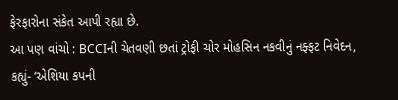ફેરફારોના સંકેત આપી રહ્યા છે.
આ પણ વાંચો : BCCIની ચેતવણી છતાં ટ્રોફી ચોર મોહસિન નકવીનું નફ્ફટ નિવેદન, કહ્યું- ‘એશિયા કપની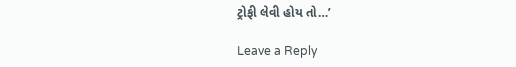ટ્રોફી લેવી હોય તો…’

Leave a Reply